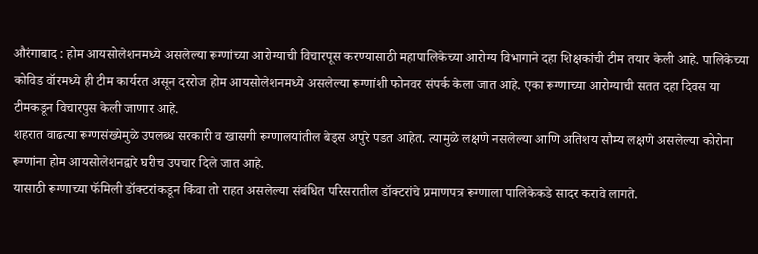औरंगाबाद : होम आयसोलेशनमध्ये असलेल्या रूग्णांच्या आरोग्याची विचारपूस करण्यासाठी महापालिकेच्या आरोग्य विभागाने दहा शिक्षकांची टीम तयार केली आहे. पालिकेच्या कोविड वॉरमध्ये ही टीम कार्यरत असून दररोज होम आयसोलेशनमध्ये असलेल्या रूग्णांशी फोनवर संपर्क केला जात आहे. एका रूग्णाच्या आरोग्याची सतत दहा दिवस या टीमकडून विचारपुस केली जाणार आहे.
शहरात वाढत्या रूग्णसंख्येमुळे उपलब्ध सरकारी व खासगी रूग्णालयांतील बेड्स अपुरे पडत आहेत. त्यामुळे लक्षणे नसलेल्या आणि अतिशय सौम्य लक्षणे असलेल्या कोरोना रूग्णांना होम आयसोलेशनद्वारे घरीच उपचार दिले जात आहे.
यासाठी रूग्णाच्या फॅमिली डॉक्टरांकडून किंवा तो राहत असलेल्या संबंधित परिसरातील डॉक्टरांचे प्रमाणपत्र रूग्णाला पालिकेकडे सादर करावे लागते.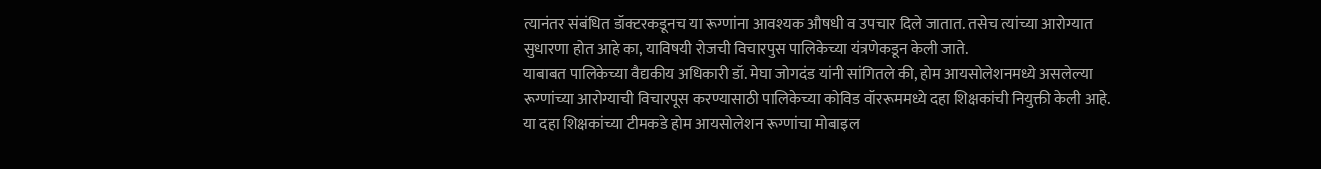त्यानंतर संबंधित डॉक्टरकडूनच या रूग्णांना आवश्यक औषधी व उपचार दिले जातात. तसेच त्यांच्या आरोग्यात सुधारणा होत आहे का, याविषयी रोजची विचारपुस पालिकेच्या यंत्रणेकडून केली जाते.
याबाबत पालिकेच्या वैद्यकीय अधिकारी डॉ. मेघा जोगदंड यांनी सांगितले की, होम आयसोलेशनमध्ये असलेल्या रूग्णांच्या आरोग्याची विचारपूस करण्यासाठी पालिकेच्या कोविड वॉररूममध्ये दहा शिक्षकांची नियुक्ती केली आहे. या दहा शिक्षकांच्या टीमकडे होम आयसोलेशन रूग्णांचा मोबाइल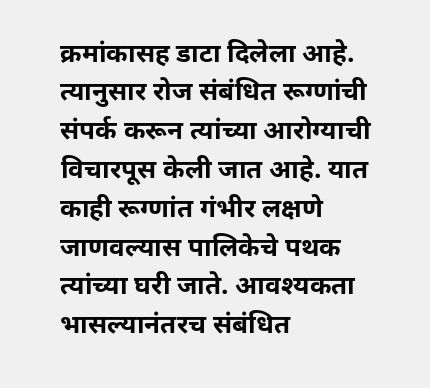क्रमांकासह डाटा दिलेला आहे.
त्यानुसार रोज संबंधित रूग्णांची संपर्क करून त्यांच्या आरोग्याची विचारपूस केली जात आहे. यात काही रूग्णांत गंभीर लक्षणे जाणवल्यास पालिकेचे पथक त्यांच्या घरी जाते. आवश्यकता भासल्यानंतरच संबंधित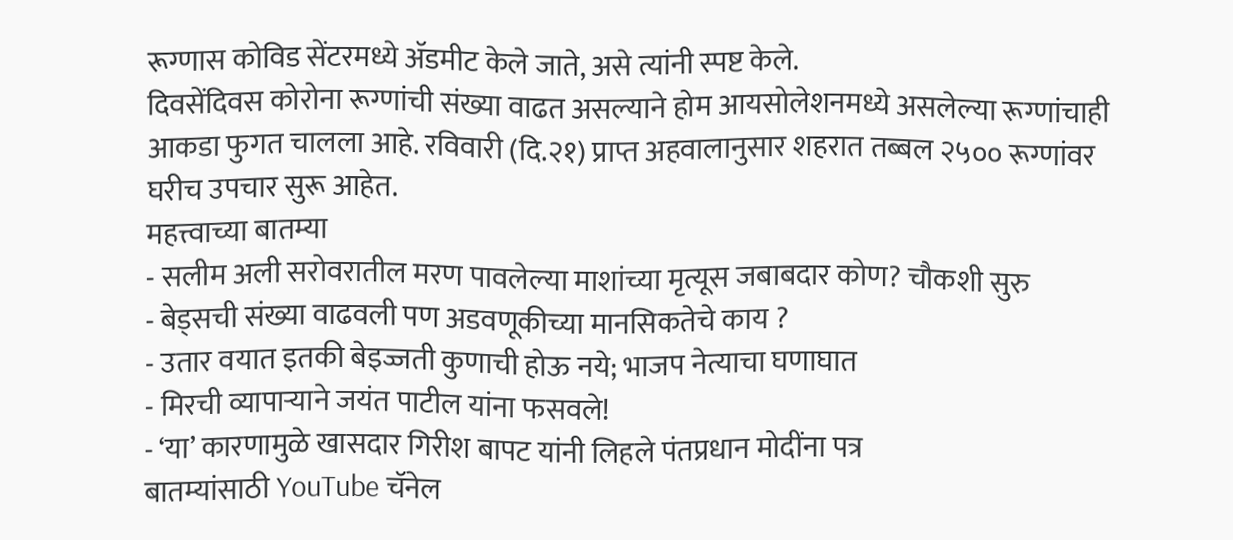रूग्णास कोविड सेंटरमध्ये ॲडमीट केले जाते, असे त्यांनी स्पष्ट केले.
दिवसेंदिवस कोरोना रूग्णांची संख्या वाढत असल्याने होम आयसोलेशनमध्ये असलेल्या रूग्णांचाही आकडा फुगत चालला आहे. रविवारी (दि.२१) प्राप्त अहवालानुसार शहरात तब्बल २५०० रूग्णांवर घरीच उपचार सुरू आहेत.
महत्त्वाच्या बातम्या
- सलीम अली सरोवरातील मरण पावलेल्या माशांच्या मृत्यूस जबाबदार कोण? चौकशी सुरु
- बेड्सची संख्या वाढवली पण अडवणूकीच्या मानसिकतेचे काय ?
- उतार वयात इतकी बेइज्जती कुणाची होऊ नये; भाजप नेत्याचा घणाघात
- मिरची व्यापाऱ्याने जयंत पाटील यांना फसवले!
- ‘या’ कारणामुळे खासदार गिरीश बापट यांनी लिहले पंतप्रधान मोदींना पत्र
बातम्यांसाठी YouTube चॅनेल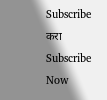Subscribe करा
Subscribe Now